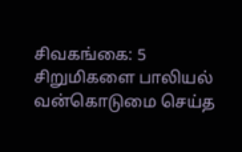சிவகங்கை: 5 சிறுமிகளை பாலியல் வன்கொடுமை செய்த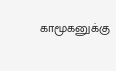காமூகனுக்கு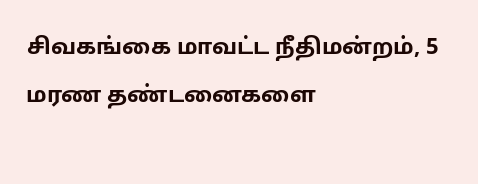சிவகங்கை மாவட்ட நீதிமன்றம், 5 மரண தண்டனைகளை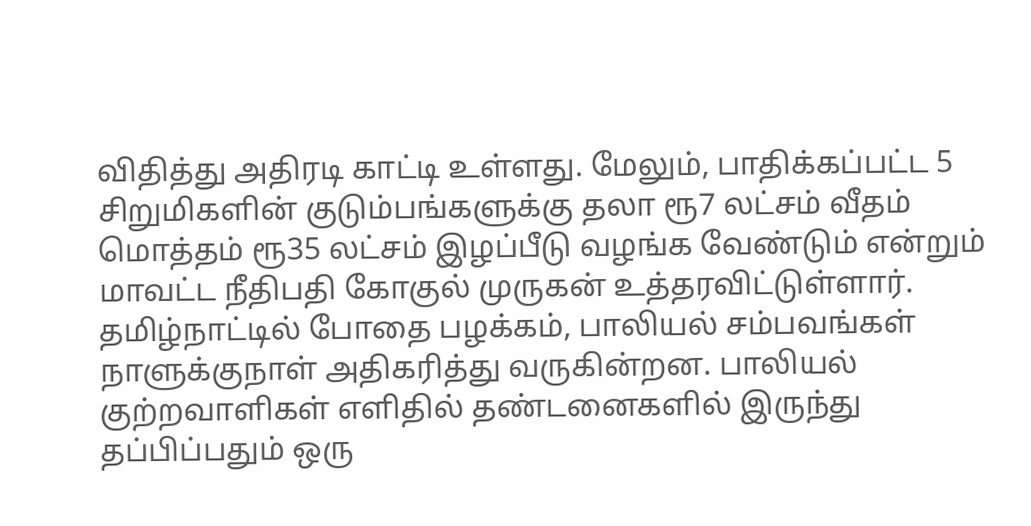விதித்து அதிரடி காட்டி உள்ளது. மேலும், பாதிக்கப்பட்ட 5 சிறுமிகளின் குடும்பங்களுக்கு தலா ரூ7 லட்சம் வீதம் மொத்தம் ரூ35 லட்சம் இழப்பீடு வழங்க வேண்டும் என்றும் மாவட்ட நீதிபதி கோகுல் முருகன் உத்தரவிட்டுள்ளார். தமிழ்நாட்டில் போதை பழக்கம், பாலியல் சம்பவங்கள் நாளுக்குநாள் அதிகரித்து வருகின்றன. பாலியல் குற்றவாளிகள் எளிதில் தண்டனைகளில் இருந்து தப்பிப்பதும் ஒரு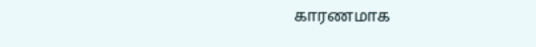காரணமாக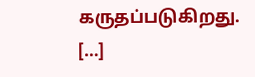கருதப்படுகிறது. […]